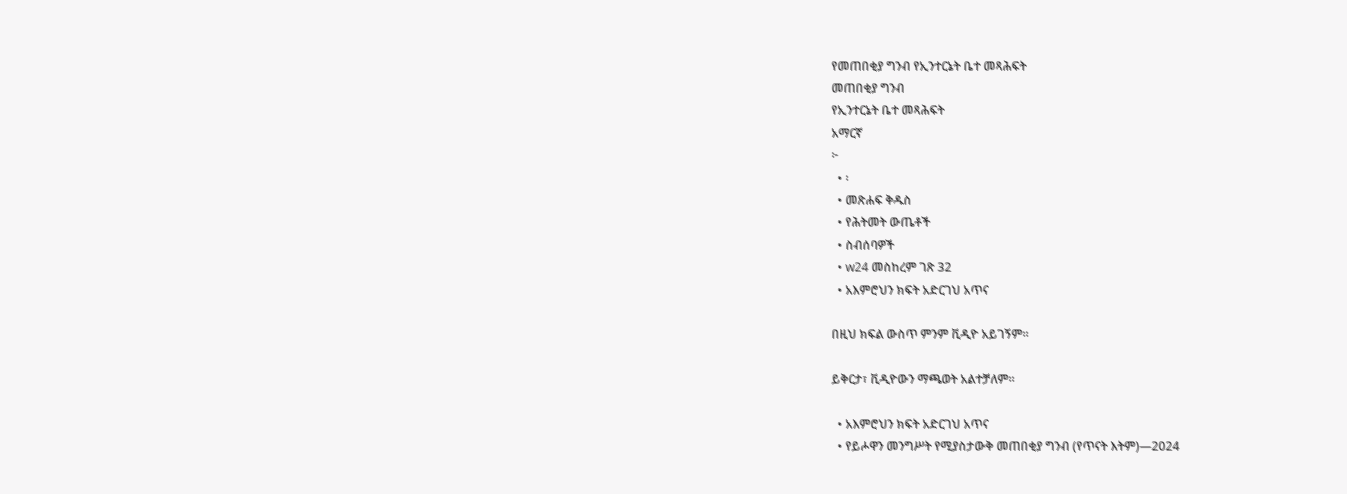የመጠበቂያ ግንብ የኢንተርኔት ቤተ መጻሕፍት
መጠበቂያ ግንብ
የኢንተርኔት ቤተ መጻሕፍት
አማርኛ
፦
  • ፡
  • መጽሐፍ ቅዱስ
  • የሕትመት ውጤቶች
  • ስብሰባዎች
  • w24 መስከረም ገጽ 32
  • አእምሮህን ክፍት አድርገህ አጥና

በዚህ ክፍል ውስጥ ምንም ቪዲዮ አይገኝም።

ይቅርታ፣ ቪዲዮውን ማጫወት አልተቻለም።

  • አእምሮህን ክፍት አድርገህ አጥና
  • የይሖዋን መንግሥት የሚያስታውቅ መጠበቂያ ግንብ (የጥናት እትም)—2024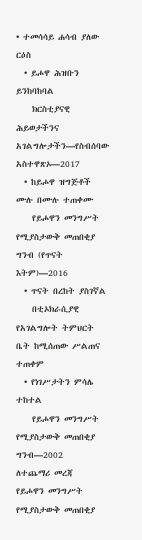• ተመሳሳይ ሐሳብ ያለው ርዕስ
  • ይሖዋ ሕዝቡን ይንከባከባል
    ክርስቲያናዊ ሕይወታችንና አገልግሎታችን—የስብሰባው አስተዋጽኦ—2017
  • ከይሖዋ ዝግጅቶች ሙሉ በሙሉ ተጠቀሙ
    የይሖዋን መንግሥት የሚያስታውቅ መጠበቂያ ግንብ (የጥናት እትም)—2016
  • ጥናት በረከት ያስገኛል
    በቲኦክራሲያዊ የአገልግሎት ትምህርት ቤት ከሚሰጠው ሥልጠና ተጠቀም
  • የነገሥታትን ምሳሌ ተከተል
    የይሖዋን መንግሥት የሚያስታውቅ መጠበቂያ ግንብ—2002
ለተጨማሪ መረጃ
የይሖዋን መንግሥት የሚያስታውቅ መጠበቂያ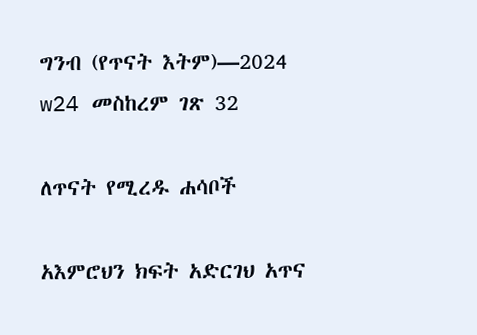ግንብ (የጥናት እትም)—2024
w24 መስከረም ገጽ 32

ለጥናት የሚረዱ ሐሳቦች

አእምሮህን ክፍት አድርገህ አጥና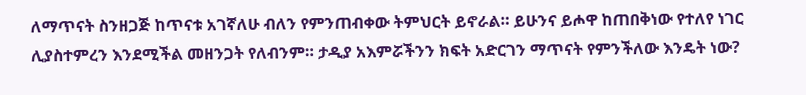ለማጥናት ስንዘጋጅ ከጥናቱ አገኛለሁ ብለን የምንጠብቀው ትምህርት ይኖራል። ይሁንና ይሖዋ ከጠበቅነው የተለየ ነገር ሊያስተምረን እንደሚችል መዘንጋት የለብንም። ታዲያ አእምሯችንን ክፍት አድርገን ማጥናት የምንችለው እንዴት ነው?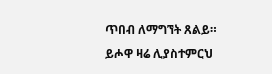ጥበብ ለማግኘት ጸልይ። ይሖዋ ዛሬ ሊያስተምርህ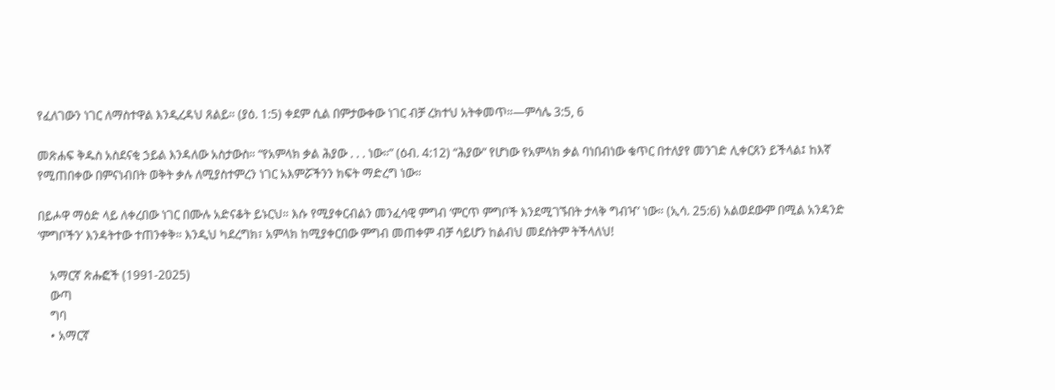የፈለገውን ነገር ለማስተዋል እንዲረዳህ ጸልይ። (ያዕ. 1:5) ቀደም ሲል በምታውቀው ነገር ብቻ ረክተህ አትቀመጥ።—ምሳሌ 3:5, 6

መጽሐፍ ቅዱስ አስደናቂ ኃይል እንዳለው አስታውስ። “የአምላክ ቃል ሕያው . . . ነው።” (ዕብ. 4:12) “ሕያው” የሆነው የአምላክ ቃል ባነበብነው ቁጥር በተለያየ መንገድ ሊቀርጸን ይችላል፤ ከእኛ የሚጠበቀው በምናነብበት ወቅት ቃሉ ለሚያስተምረን ነገር አእምሯችንን ክፍት ማድረግ ነው።

በይሖዋ ማዕድ ላይ ለቀረበው ነገር በሙሉ አድናቆት ይኑርህ። እሱ የሚያቀርብልን መንፈሳዊ ምግብ ‘ምርጥ ምግቦች እንደሚገኙበት ታላቅ ግብዣ’ ነው። (ኢሳ. 25:6) አልወደውም በሚል አንዳንድ ‘ምግቦችን’ እንዳትተው ተጠንቀቅ። እንዲህ ካደረግክ፣ አምላክ ከሚያቀርበው ምግብ መጠቀም ብቻ ሳይሆን ከልብህ መደሰትም ትችላለህ!

    አማርኛ ጽሑፎች (1991-2025)
    ውጣ
    ግባ
    • አማርኛ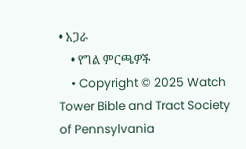• አጋራ
    • የግል ምርጫዎች
    • Copyright © 2025 Watch Tower Bible and Tract Society of Pennsylvania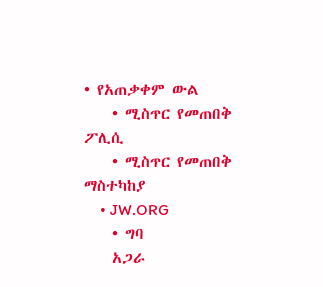• የአጠቃቀም ውል
    • ሚስጥር የመጠበቅ ፖሊሲ
    • ሚስጥር የመጠበቅ ማስተካከያ
    • JW.ORG
    • ግባ
    አጋራ